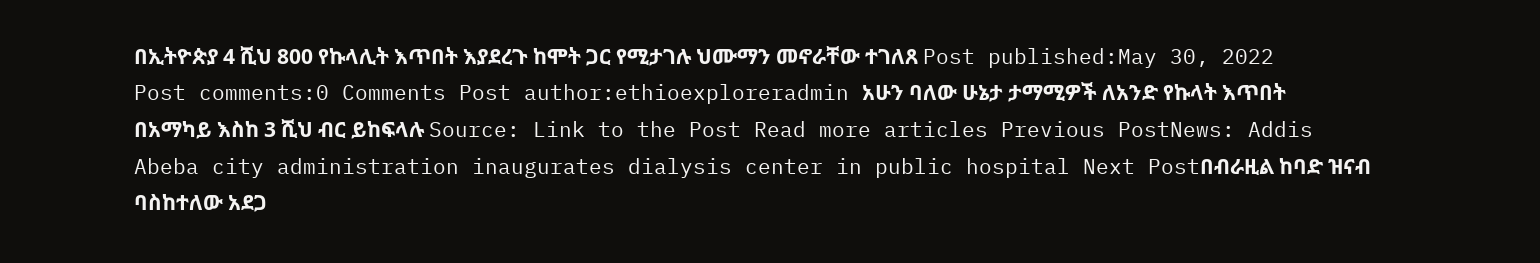በኢትዮጵያ 4 ሺህ 800 የኩላሊት እጥበት እያደረጉ ከሞት ጋር የሚታገሉ ህሙማን መኖራቸው ተገለጸ Post published:May 30, 2022 Post comments:0 Comments Post author:ethioexploreradmin አሁን ባለው ሁኔታ ታማሚዎች ለአንድ የኩላት እጥበት በአማካይ እስከ 3 ሺህ ብር ይከፍላሉ Source: Link to the Post Read more articles Previous PostNews: Addis Abeba city administration inaugurates dialysis center in public hospital Next Postበብራዚል ከባድ ዝናብ ባስከተለው አደጋ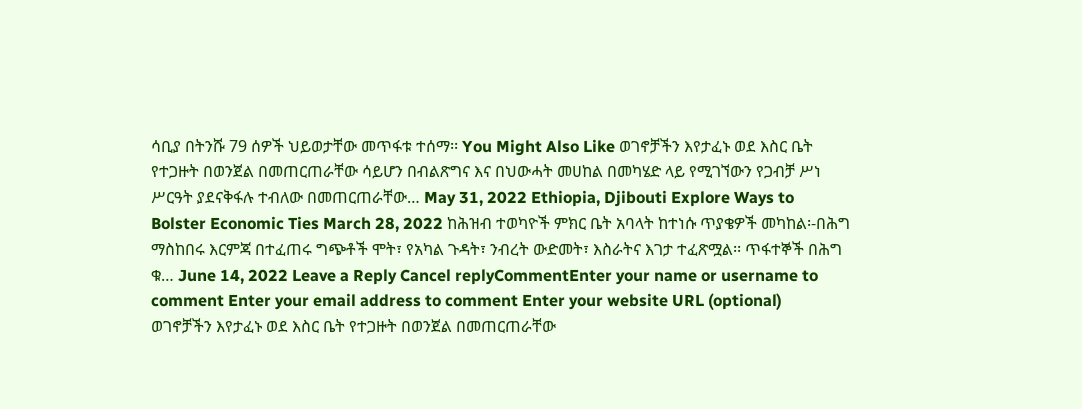ሳቢያ በትንሹ 79 ሰዎች ህይወታቸው መጥፋቱ ተሰማ፡፡ You Might Also Like ወገኖቻችን እየታፈኑ ወደ እስር ቤት የተጋዙት በወንጀል በመጠርጠራቸው ሳይሆን በብልጽግና እና በህውሓት መሀከል በመካሄድ ላይ የሚገኘውን የጋብቻ ሥነ ሥርዓት ያደናቅፋሉ ተብለው በመጠርጠራቸው… May 31, 2022 Ethiopia, Djibouti Explore Ways to Bolster Economic Ties March 28, 2022 ከሕዝብ ተወካዮች ምክር ቤት አባላት ከተነሱ ጥያቄዎች መካከል፡-በሕግ ማስከበሩ እርምጃ በተፈጠሩ ግጭቶች ሞት፣ የአካል ጉዳት፣ ንብረት ውድመት፣ እስራትና እገታ ተፈጽሟል፡፡ ጥፋተኞች በሕግ ቁ… June 14, 2022 Leave a Reply Cancel replyCommentEnter your name or username to comment Enter your email address to comment Enter your website URL (optional)
ወገኖቻችን እየታፈኑ ወደ እስር ቤት የተጋዙት በወንጀል በመጠርጠራቸው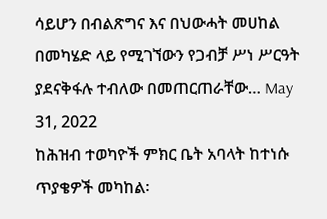ሳይሆን በብልጽግና እና በህውሓት መሀከል በመካሄድ ላይ የሚገኘውን የጋብቻ ሥነ ሥርዓት ያደናቅፋሉ ተብለው በመጠርጠራቸው… May 31, 2022
ከሕዝብ ተወካዮች ምክር ቤት አባላት ከተነሱ ጥያቄዎች መካከል፡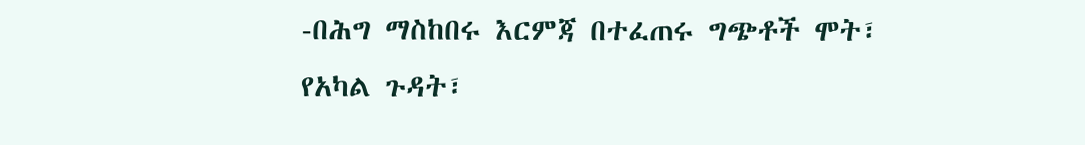-በሕግ ማስከበሩ እርምጃ በተፈጠሩ ግጭቶች ሞት፣ የአካል ጉዳት፣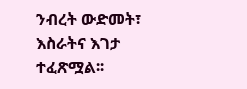ንብረት ውድመት፣ እስራትና እገታ ተፈጽሟል፡፡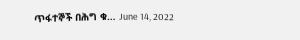ጥፋተኞች በሕግ ቁ… June 14, 2022